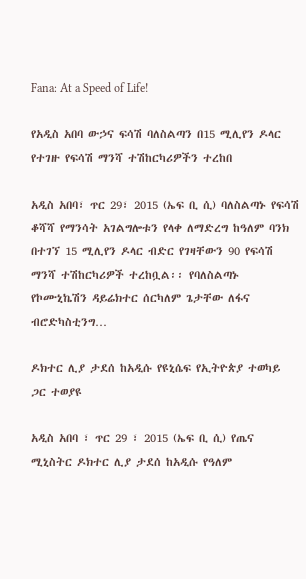Fana: At a Speed of Life!

የአዲስ አበባ ውኃና ፍሳሽ ባለስልጣን በ15 ሚሊየን ዶላር የተገዙ የፍሳሽ ማንሻ ተሽከርካሪዎችን ተረከበ

አዲስ አበባ፣ ጥር 29፣ 2015 (ኤፍ ቢ ሲ) ባለስልጣኑ የፍሳሽ ቆሻሻ የማንሳት አገልግሎቱን የላቀ ለማድረግ ከዓለም ባንክ በተገኘ 15 ሚሊየን ዶላር ብድር የገዛቸውን 90 የፍሳሽ ማንሻ ተሽከርካሪዎች ተረከቧል፡፡ የባለስልጣኑ የኮሙኒኬሽን ዳይሬክተር ሰርካለም ጌታቸው ለፋና ብሮድካስቲንግ…

ዶክተር ሊያ ታደሰ ከአዲሱ የዩኒሴፍ የኢትዮጵያ ተወካይ ጋር ተወያዩ

አዲስ አበባ ፣ ጥር 29 ፣ 2015 (ኤፍ ቢ ሲ) የጤና ሚኒስትር ዶክተር ሊያ ታደሰ ከአዲሱ የዓለም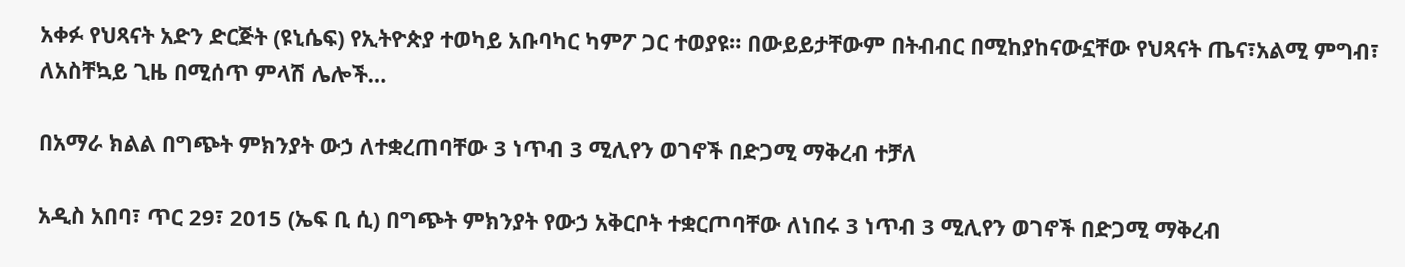አቀፉ የህጻናት አድን ድርጅት (ዩኒሴፍ) የኢትዮጵያ ተወካይ አቡባካር ካምፖ ጋር ተወያዩ። በውይይታቸውም በትብብር በሚከያከናውኗቸው የህጻናት ጤና፣አልሚ ምግብ፣ ለአስቸኳይ ጊዜ በሚሰጥ ምላሽ ሌሎች…

በአማራ ክልል በግጭት ምክንያት ውኃ ለተቋረጠባቸው 3 ነጥብ 3 ሚሊየን ወገኖች በድጋሚ ማቅረብ ተቻለ

አዲስ አበባ፣ ጥር 29፣ 2015 (ኤፍ ቢ ሲ) በግጭት ምክንያት የውኃ አቅርቦት ተቋርጦባቸው ለነበሩ 3 ነጥብ 3 ሚሊየን ወገኖች በድጋሚ ማቅረብ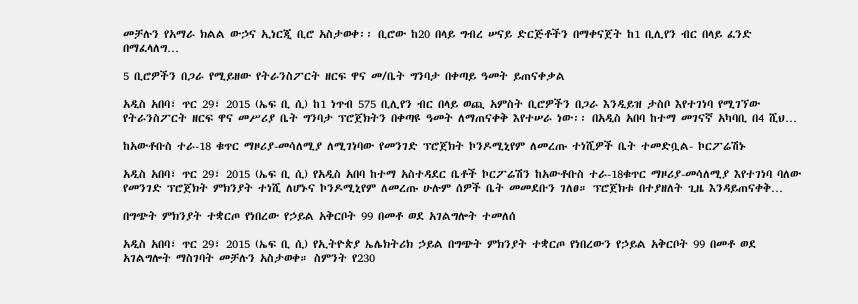መቻሉን የአማራ ክልል ውኃና ኢነርጂ ቢሮ አስታወቀ፡፡ ቢሮው ከ20 በላይ ግብረ ሠናይ ድርጅቶችን በማቀናጀት ከ1 ቢሊየን ብር በላይ ፈንድ በማፈላለግ…

5 ቢሮዎችን በጋራ የሚይዘው የትራንስፖርት ዘርፍ ዋና መ/ቤት ግንባታ በቀጣይ ዓመት ይጠናቀቃል

አዲስ አበባ፣ ጥር 29፣ 2015 (ኤፍ ቢ ሲ) ከ1 ነጥብ 575 ቢሊየን ብር በላይ ወጪ አምስት ቢሮዎችን በጋራ እንዲይዝ ታስቦ እየተገነባ የሚገኘው የትራንስፖርት ዘርፍ ዋና መሥሪያ ቤት ግንባታ ፕሮጀክትን በቀጣዩ ዓመት ለማጠናቀቅ እየተሠራ ነው፡፡ በአዲስ አበባ ከተማ መገናኛ አካባቢ በ4 ሺህ…

ከአውቶቡስ ተራ-18 ቁጥር ማዞሪያ-መሳለሚያ ለሚገነባው የመንገድ ፕሮጀክት ኮንዶሚኒየም ለመረጡ ተነሺዎች ቤት ተመድቧል- ኮርፖሬሽኑ

አዲስ አበባ፣ ጥር 29፣ 2015 (ኤፍ ቢ ሲ) የአዲስ አበባ ከተማ አስተዳደር ቤቶች ኮርፖሬሽን ከአውቶቡስ ተራ-18ቁጥር ማዞሪያ-መሳለሚያ እየተገነባ ባለው የመንገድ ፕሮጀክት ምክንያት ተነሺ ለሆኑና ኮንዶሚኒየም ለመረጡ ሁሉም ሰዎች ቤት መመደቡን ገለፀ። ፕሮጀክቱ በተያዘለት ጊዜ እንዳይጠናቀቅ…

በግጭት ምክንያት ተቋርጦ የነበረው የኃይል አቅርቦት 99 በመቶ ወደ አገልግሎት ተመለሰ

አዲስ አበባ፣ ጥር 29፣ 2015 (ኤፍ ቢ ሲ) የኢትዮጵያ ኤሌክትሪክ ኃይል በግጭት ምክንያት ተቋርጦ የነበረውን የኃይል አቅርቦት 99 በመቶ ወደ አገልግሎት ማስገባት መቻሉን አስታወቀ። ስምንት የ230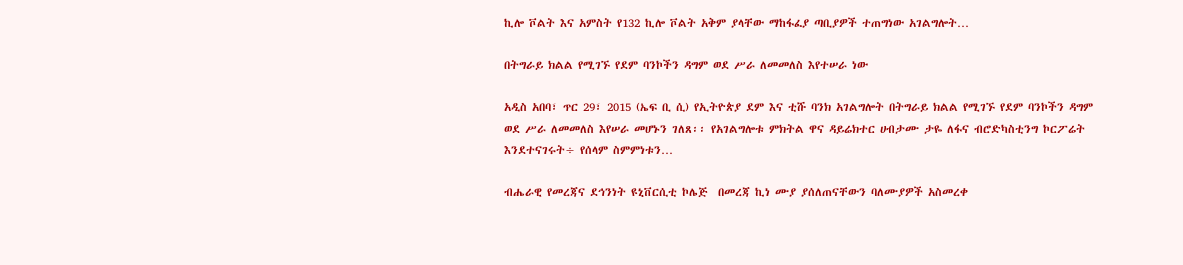ኪሎ ቮልት እና አምስት የ132 ኪሎ ቮልት አቅም ያላቸው ማከፋፈያ ጣቢያዎች ተጠግነው አገልግሎት…

በትግራይ ክልል የሚገኙ የደም ባንኮችን ዳግም ወደ ሥራ ለመመለስ እየተሠራ ነው

አዲስ አበባ፣ ጥር 29፣ 2015 (ኤፍ ቢ ሲ) የኢትዮጵያ ደም እና ቲሹ ባንክ አገልግሎት በትግራይ ክልል የሚገኙ የደም ባንኮችን ዳግም ወደ ሥራ ለመመለስ እየሠራ መሆኑን ገለጸ፡፡ የአገልግሎቱ ምክትል ዋና ዳይሬክተር ሀብታሙ ታዬ ለፋና ብሮድካስቲንግ ኮርፖሬት እንደተናገሩት÷ የሰላም ስምምነቱን…

ብሔራዊ የመረጃና ደኅንነት ዩኒቨርሲቲ ኮሌጅ  በመረጃ ኪነ ሙያ ያሰለጠናቸውን ባለሙያዎች አስመረቀ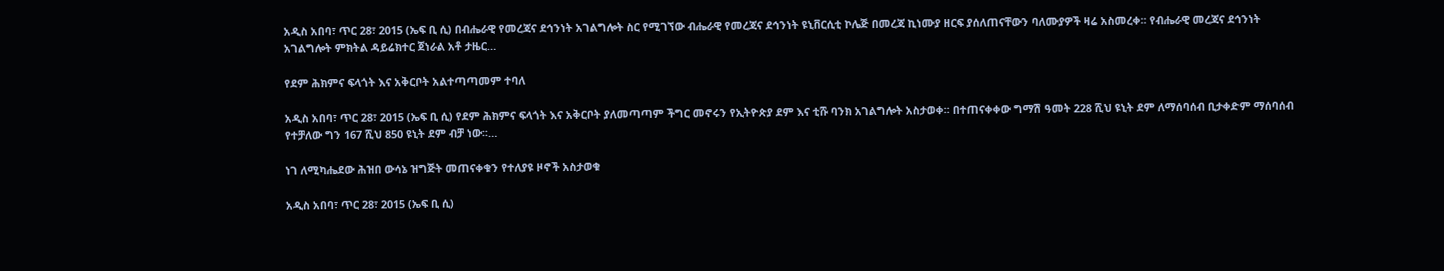አዲስ አበባ፣ ጥር 28፣ 2015 (ኤፍ ቢ ሲ) በብሔራዊ የመረጃና ደኅንነት አገልግሎት ስር የሚገኘው ብሔራዊ የመረጃና ደኅንነት ዩኒቨርሲቲ ኮሌጅ በመረጃ ኪነሙያ ዘርፍ ያሰለጠናቸውን ባለሙያዎች ዛሬ አስመረቀ፡፡ የብሔራዊ መረጃና ደኅንነት አገልግሎት ምክትል ዳይሬክተር ጀነራል አቶ ታዜር…

የደም ሕክምና ፍላጎት እና አቅርቦት አልተጣጣመም ተባለ

አዲስ አበባ፣ ጥር 28፣ 2015 (ኤፍ ቢ ሲ) የደም ሕክምና ፍላጎት እና አቅርቦት ያለመጣጣም ችግር መኖሩን የኢትዮጵያ ደም እና ቲሹ ባንክ አገልግሎት አስታወቀ፡፡ በተጠናቀቀው ግማሽ ዓመት 228 ሺህ ዩኒት ደም ለማሰባሰብ ቢታቀድም ማሰባሰብ የተቻለው ግን 167 ሺህ 850 ዩኒት ደም ብቻ ነው፡፡…

ነገ ለሚካሔደው ሕዝበ ውሳኔ ዝግጅት መጠናቀቁን የተለያዩ ዞኖች አስታወቁ

አዲስ አበባ፣ ጥር 28፣ 2015 (ኤፍ ቢ ሲ)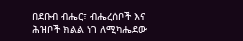በደቡብ ብሔር፣ ብሔረሰቦች እና ሕዝቦች ክልል ነገ ለሚካሔደው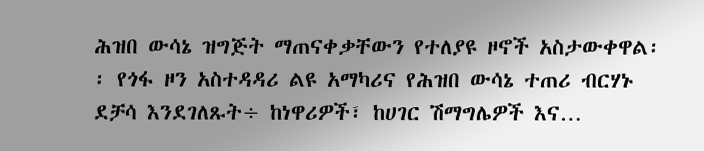ሕዝበ ውሳኔ ዝግጅት ማጠናቀቃቸውን የተለያዩ ዞኖች አስታውቀዋል፡፡ የጎፋ ዞን አስተዳዳሪ ልዩ አማካሪና የሕዝበ ውሳኔ ተጠሪ ብርሃኑ ደቻሳ እንደገለጹት÷ ከነዋሪዎች፣ ከሀገር ሽማግሌዎች እና…